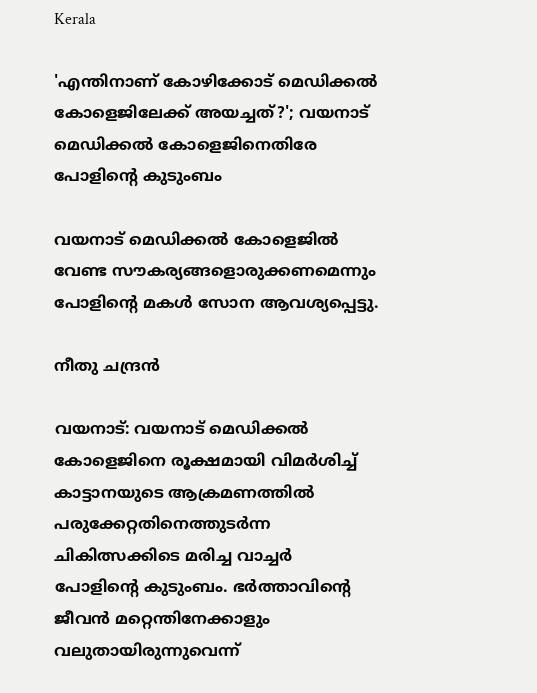Kerala

'എന്തിനാണ് കോഴിക്കോട് മെഡിക്കൽ കോളെജിലേക്ക് അയച്ചത്?'; വയനാട് മെഡിക്കൽ കോളെജിനെതിരേ പോളിന്‍റെ കുടുംബം

വയനാട് മെഡിക്കൽ കോളെജിൽ വേണ്ട സൗകര്യങ്ങളൊരുക്കണമെന്നും പോളിന്‍റെ മകൾ സോന ആവശ്യപ്പെട്ടു.

നീതു ചന്ദ്രൻ

വയനാട്: വയനാട് മെഡിക്കൽ കോളെജിനെ രൂക്ഷമായി വിമർശിച്ച് കാട്ടാനയുടെ ആക്രമണത്തിൽ പരുക്കേറ്റതിനെത്തുടർന്ന ചികിത്സക്കിടെ മരിച്ച വാച്ചർ പോളിന്‍റെ കുടുംബം. ഭർത്താവിന്‍റെ ജീവൻ മറ്റെന്തിനേക്കാളും വലുതായിരുന്നുവെന്ന്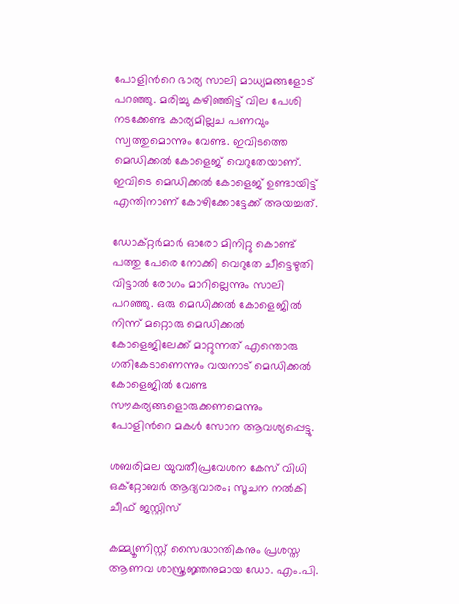പോളിന്‍റെ ഭാര്യ സാലി മാധ്യമങ്ങളോട് പറഞ്ഞു. മരിച്ചു കഴിഞ്ഞിട്ട് വില പേശി നടക്കേണ്ട കാര്യമില്ലച പണവും സ്വത്തുമൊന്നും വേണ്ട. ഇവിടത്തെ മെഡിക്കൽ കോളെജ് വെറുതേയാണ്. ഇവിടെ മെഡിക്കൽ കോളെജ് ഉണ്ടായിട്ട് എന്തിനാണ് കോഴിക്കോട്ടേക്ക് അയച്ചത്.

ഡോക്റ്റർമാർ ഓരോ മിനിറ്റു കൊണ്ട് പത്തു പേരെ നോക്കി വെറുതേ ചീട്ടെഴുതി വിട്ടാൽ രോഗം മാറില്ലെന്നും സാലി പറഞ്ഞു. ഒരു മെഡിക്കൽ കോളെജിൽ നിന്ന് മറ്റൊരു മെഡിക്കൽ കോളെജിലേക്ക് മാറ്റുന്നത് എന്തൊരു ഗതികേടാണെന്നും വയനാട് മെഡിക്കൽ കോളെജിൽ വേണ്ട സൗകര്യങ്ങളൊരുക്കണമെന്നും പോളിന്‍റെ മകൾ സോന ആവശ്യപ്പെട്ടു.

ശബരിമല യുവതീപ്രവേശന കേസ് വിധി ഒക്റ്റോബർ ആദ്യവാരം; സൂചന നൽകി ചീഫ് ജസ്റ്റിസ്

കമ്മ്യൂണിസ്റ്റ് സൈദ്ധാന്തികനും പ്രശസ്ത ആണവ ശാസ്ത്രജ്ഞനുമായ ഡോ. എം.പി.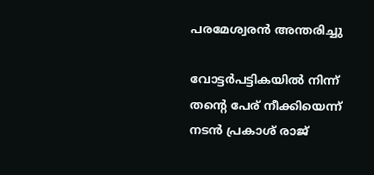പരമേശ്വരൻ അന്തരിച്ചു

വോട്ടർപട്ടികയിൽ നിന്ന് തന്‍റെ പേര് നീക്കിയെന്ന് നടൻ പ്രകാശ് രാജ്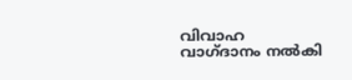വിവാഹ വാഗ്ദാനം നൽകി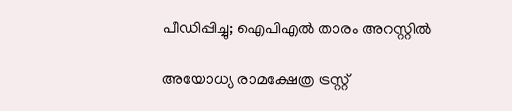പീഡിപ്പിച്ചു; ഐപിഎൽ‌ താരം അറസ്റ്റിൽ

അയോധ്യ രാമക്ഷേത്ര ട്രസ്റ്റ്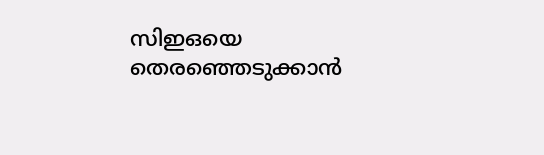സിഇഒയെ തെരഞ്ഞെടുക്കാൻ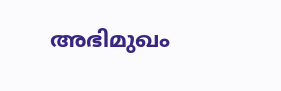അഭിമുഖം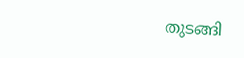തുടങ്ങി